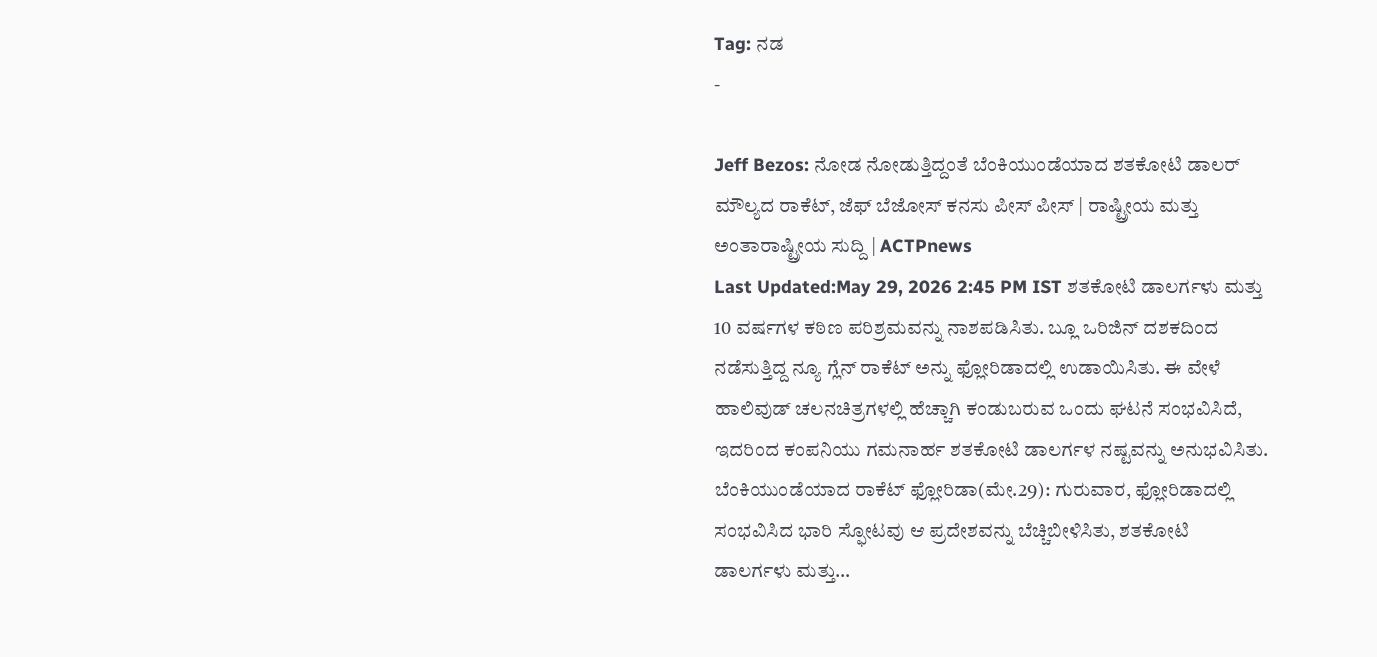Tag: ನಡ
-

Jeff Bezos: ನೋಡ ನೋಡುತ್ತಿದ್ದಂತೆ ಬೆಂಕಿಯುಂಡೆಯಾದ ಶತಕೋಟಿ ಡಾಲರ್ ಮೌಲ್ಯದ ರಾಕೆಟ್, ಜೆಫ್ ಬೆಜೋಸ್ ಕನಸು ಪೀಸ್ ಪೀಸ್ | ರಾಷ್ಟ್ರೀಯ ಮತ್ತು ಅಂತಾರಾಷ್ಟ್ರೀಯ ಸುದ್ದಿ | ACTPnews
Last Updated:May 29, 2026 2:45 PM IST ಶತಕೋಟಿ ಡಾಲರ್ಗಳು ಮತ್ತು 10 ವರ್ಷಗಳ ಕಠಿಣ ಪರಿಶ್ರಮವನ್ನು ನಾಶಪಡಿಸಿತು. ಬ್ಲೂ ಒರಿಜಿನ್ ದಶಕದಿಂದ ನಡೆಸುತ್ತಿದ್ದ ನ್ಯೂ ಗ್ಲೆನ್ ರಾಕೆಟ್ ಅನ್ನು ಫ್ಲೋರಿಡಾದಲ್ಲಿ ಉಡಾಯಿಸಿತು. ಈ ವೇಳೆ ಹಾಲಿವುಡ್ ಚಲನಚಿತ್ರಗಳಲ್ಲಿ ಹೆಚ್ಚಾಗಿ ಕಂಡುಬರುವ ಒಂದು ಘಟನೆ ಸಂಭವಿಸಿದೆ, ಇದರಿಂದ ಕಂಪನಿಯು ಗಮನಾರ್ಹ ಶತಕೋಟಿ ಡಾಲರ್ಗಳ ನಷ್ಟವನ್ನು ಅನುಭವಿಸಿತು. ಬೆಂಕಿಯುಂಡೆಯಾದ ರಾಕೆಟ್ ಫ್ಲೋರಿಡಾ(ಮೇ.29): ಗುರುವಾರ, ಫ್ಲೋರಿಡಾದಲ್ಲಿ ಸಂಭವಿಸಿದ ಭಾರಿ ಸ್ಫೋಟವು ಆ ಪ್ರದೇಶವನ್ನು ಬೆಚ್ಚಿಬೀಳಿಸಿತು, ಶತಕೋಟಿ ಡಾಲರ್ಗಳು ಮತ್ತು…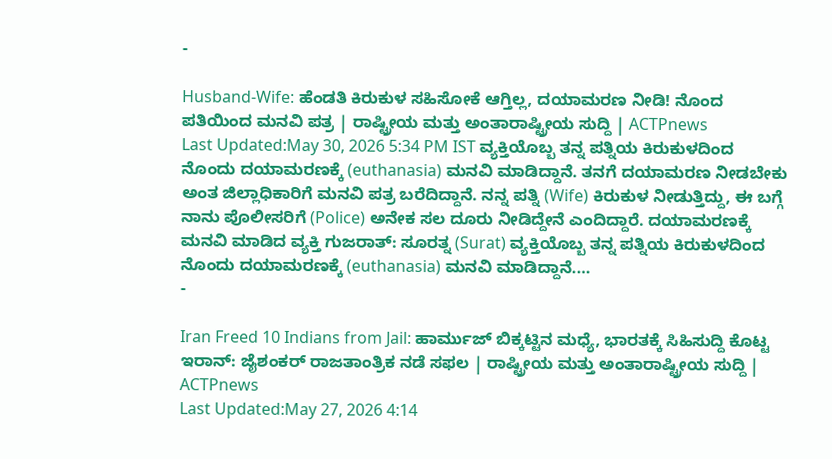-

Husband-Wife: ಹೆಂಡತಿ ಕಿರುಕುಳ ಸಹಿಸೋಕೆ ಆಗ್ತಿಲ್ಲ, ದಯಾಮರಣ ನೀಡಿ! ನೊಂದ ಪತಿಯಿಂದ ಮನವಿ ಪತ್ರ | ರಾಷ್ಟ್ರೀಯ ಮತ್ತು ಅಂತಾರಾಷ್ಟ್ರೀಯ ಸುದ್ದಿ | ACTPnews
Last Updated:May 30, 2026 5:34 PM IST ವ್ಯಕ್ತಿಯೊಬ್ಬ ತನ್ನ ಪತ್ನಿಯ ಕಿರುಕುಳದಿಂದ ನೊಂದು ದಯಾಮರಣಕ್ಕೆ (euthanasia) ಮನವಿ ಮಾಡಿದ್ದಾನೆ. ತನಗೆ ದಯಾಮರಣ ನೀಡಬೇಕು ಅಂತ ಜಿಲ್ಲಾಧಿಕಾರಿಗೆ ಮನವಿ ಪತ್ರ ಬರೆದಿದ್ದಾನೆ. ನನ್ನ ಪತ್ನಿ (Wife) ಕಿರುಕುಳ ನೀಡುತ್ತಿದ್ದು, ಈ ಬಗ್ಗೆ ನಾನು ಪೊಲೀಸರಿಗೆ (Police) ಅನೇಕ ಸಲ ದೂರು ನೀಡಿದ್ದೇನೆ ಎಂದಿದ್ದಾರೆ. ದಯಾಮರಣಕ್ಕೆ ಮನವಿ ಮಾಡಿದ ವ್ಯಕ್ತಿ ಗುಜರಾತ್: ಸೂರತ್ನ (Surat) ವ್ಯಕ್ತಿಯೊಬ್ಬ ತನ್ನ ಪತ್ನಿಯ ಕಿರುಕುಳದಿಂದ ನೊಂದು ದಯಾಮರಣಕ್ಕೆ (euthanasia) ಮನವಿ ಮಾಡಿದ್ದಾನೆ.…
-

Iran Freed 10 Indians from Jail: ಹಾರ್ಮುಜ್ ಬಿಕ್ಕಟ್ಟಿನ ಮಧ್ಯೆ, ಭಾರತಕ್ಕೆ ಸಿಹಿಸುದ್ದಿ ಕೊಟ್ಟ ಇರಾನ್: ಜೈಶಂಕರ್ ರಾಜತಾಂತ್ರಿಕ ನಡೆ ಸಫಲ | ರಾಷ್ಟ್ರೀಯ ಮತ್ತು ಅಂತಾರಾಷ್ಟ್ರೀಯ ಸುದ್ದಿ | ACTPnews
Last Updated:May 27, 2026 4:14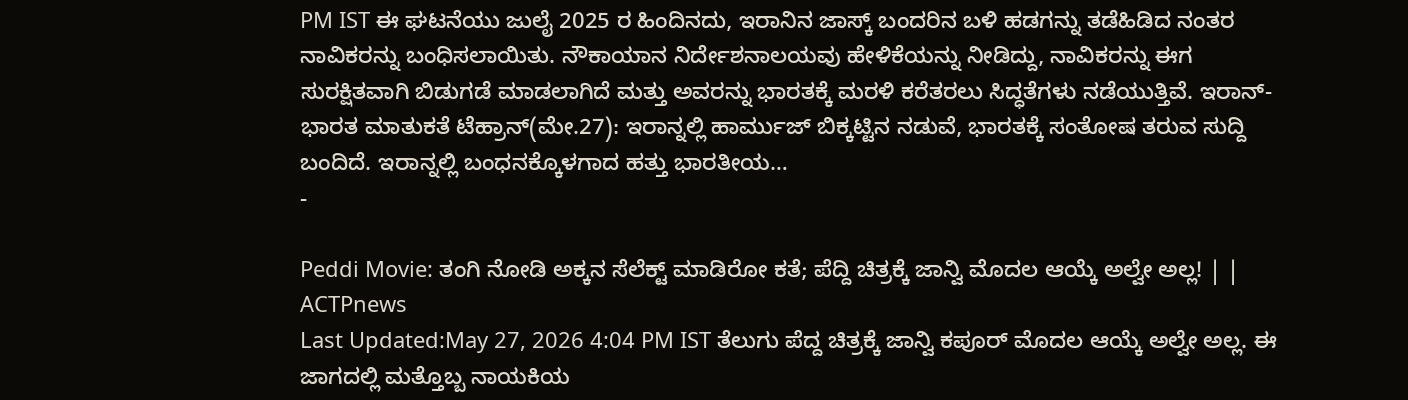PM IST ಈ ಘಟನೆಯು ಜುಲೈ 2025 ರ ಹಿಂದಿನದು, ಇರಾನಿನ ಜಾಸ್ಕ್ ಬಂದರಿನ ಬಳಿ ಹಡಗನ್ನು ತಡೆಹಿಡಿದ ನಂತರ ನಾವಿಕರನ್ನು ಬಂಧಿಸಲಾಯಿತು. ನೌಕಾಯಾನ ನಿರ್ದೇಶನಾಲಯವು ಹೇಳಿಕೆಯನ್ನು ನೀಡಿದ್ದು, ನಾವಿಕರನ್ನು ಈಗ ಸುರಕ್ಷಿತವಾಗಿ ಬಿಡುಗಡೆ ಮಾಡಲಾಗಿದೆ ಮತ್ತು ಅವರನ್ನು ಭಾರತಕ್ಕೆ ಮರಳಿ ಕರೆತರಲು ಸಿದ್ಧತೆಗಳು ನಡೆಯುತ್ತಿವೆ. ಇರಾನ್- ಭಾರತ ಮಾತುಕತೆ ಟೆಹ್ರಾನ್(ಮೇ.27): ಇರಾನ್ನಲ್ಲಿ ಹಾರ್ಮುಜ್ ಬಿಕ್ಕಟ್ಟಿನ ನಡುವೆ, ಭಾರತಕ್ಕೆ ಸಂತೋಷ ತರುವ ಸುದ್ದಿ ಬಂದಿದೆ. ಇರಾನ್ನಲ್ಲಿ ಬಂಧನಕ್ಕೊಳಗಾದ ಹತ್ತು ಭಾರತೀಯ…
-

Peddi Movie: ತಂಗಿ ನೋಡಿ ಅಕ್ಕನ ಸೆಲೆಕ್ಟ್ ಮಾಡಿರೋ ಕತೆ; ಪೆದ್ದಿ ಚಿತ್ರಕ್ಕೆ ಜಾನ್ವಿ ಮೊದಲ ಆಯ್ಕೆ ಅಲ್ವೇ ಅಲ್ಲ! | | ACTPnews
Last Updated:May 27, 2026 4:04 PM IST ತೆಲುಗು ಪೆದ್ದ ಚಿತ್ರಕ್ಕೆ ಜಾನ್ವಿ ಕಪೂರ್ ಮೊದಲ ಆಯ್ಕೆ ಅಲ್ವೇ ಅಲ್ಲ. ಈ ಜಾಗದಲ್ಲಿ ಮತ್ತೊಬ್ಬ ನಾಯಕಿಯ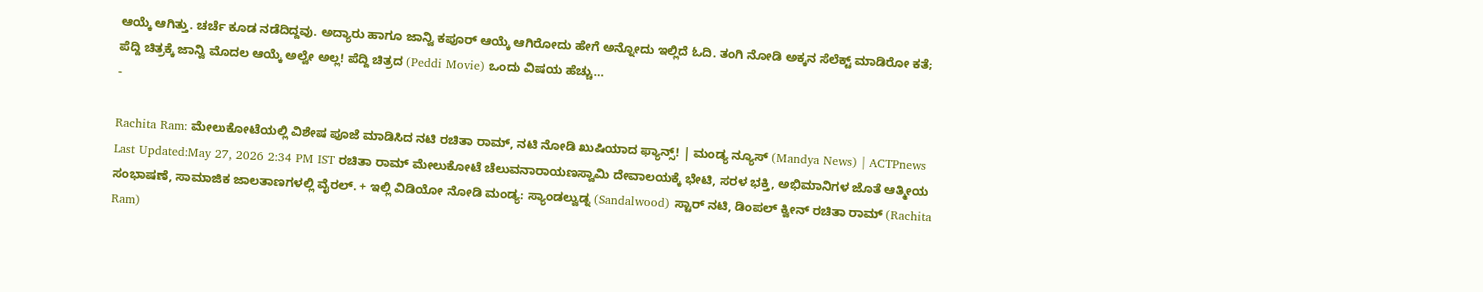ಆಯ್ಕೆ ಆಗಿತ್ತು. ಚರ್ಚೆ ಕೂಡ ನಡೆದಿದ್ದವು. ಅದ್ಯಾರು ಹಾಗೂ ಜಾನ್ವಿ ಕಪೂರ್ ಆಯ್ಕೆ ಆಗಿರೋದು ಹೇಗೆ ಅನ್ನೋದು ಇಲ್ಲಿದೆ ಓದಿ. ತಂಗಿ ನೋಡಿ ಅಕ್ಕನ ಸೆಲೆಕ್ಟ್ ಮಾಡಿರೋ ಕತೆ; ಪೆದ್ದಿ ಚಿತ್ರಕ್ಕೆ ಜಾನ್ವಿ ಮೊದಲ ಆಯ್ಕೆ ಅಲ್ವೇ ಅಲ್ಲ! ಪೆದ್ದಿ ಚಿತ್ರದ (Peddi Movie) ಒಂದು ವಿಷಯ ಹೆಚ್ಚು…
-

Rachita Ram: ಮೇಲುಕೋಟೆಯಲ್ಲಿ ವಿಶೇಷ ಪೂಜೆ ಮಾಡಿಸಿದ ನಟಿ ರಚಿತಾ ರಾಮ್, ನಟಿ ನೋಡಿ ಖುಷಿಯಾದ ಫ್ಯಾನ್ಸ್! | ಮಂಡ್ಯ ನ್ಯೂಸ್ (Mandya News) | ACTPnews
Last Updated:May 27, 2026 2:34 PM IST ರಚಿತಾ ರಾಮ್ ಮೇಲುಕೋಟೆ ಚೆಲುವನಾರಾಯಣಸ್ವಾಮಿ ದೇವಾಲಯಕ್ಕೆ ಭೇಟಿ, ಸರಳ ಭಕ್ತಿ, ಅಭಿಮಾನಿಗಳ ಜೊತೆ ಆತ್ಮೀಯ ಸಂಭಾಷಣೆ, ಸಾಮಾಜಿಕ ಜಾಲತಾಣಗಳಲ್ಲಿ ವೈರಲ್. + ಇಲ್ಲಿ ವಿಡಿಯೋ ನೋಡಿ ಮಂಡ್ಯ: ಸ್ಯಾಂಡಲ್ವುಡ್ನ (Sandalwood) ಸ್ಟಾರ್ ನಟಿ, ಡಿಂಪಲ್ ಕ್ವೀನ್ ರಚಿತಾ ರಾಮ್ (Rachita Ram)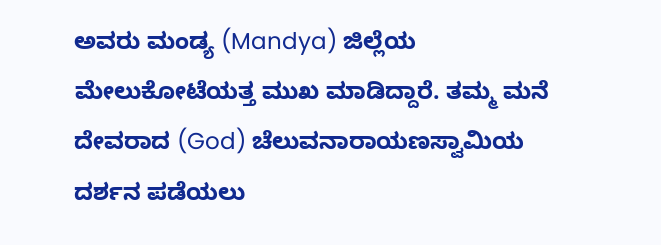ಅವರು ಮಂಡ್ಯ (Mandya) ಜಿಲ್ಲೆಯ ಮೇಲುಕೋಟೆಯತ್ತ ಮುಖ ಮಾಡಿದ್ದಾರೆ. ತಮ್ಮ ಮನೆ ದೇವರಾದ (God) ಚೆಲುವನಾರಾಯಣಸ್ವಾಮಿಯ ದರ್ಶನ ಪಡೆಯಲು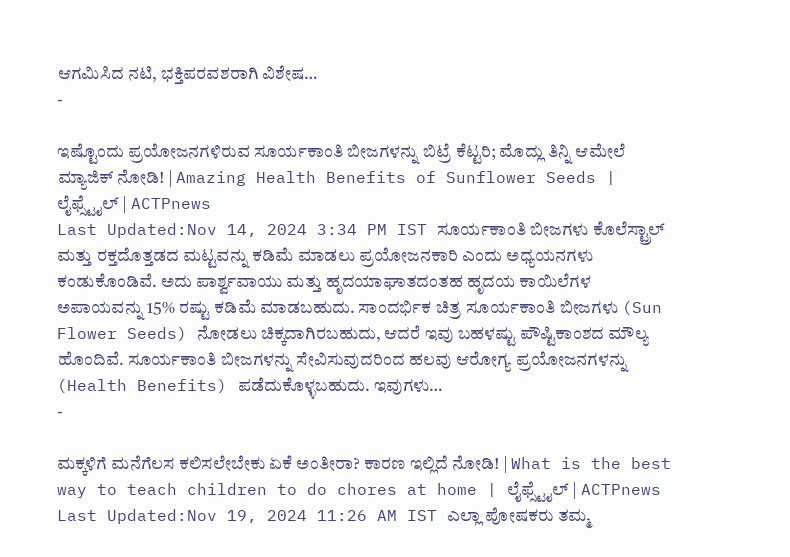ಆಗಮಿಸಿದ ನಟಿ, ಭಕ್ತಿಪರವಶರಾಗಿ ವಿಶೇಷ…
-

ಇಷ್ಟೊಂದು ಪ್ರಯೋಜನಗಳಿರುವ ಸೂರ್ಯಕಾಂತಿ ಬೀಜಗಳನ್ನು ಬಿಟ್ರೆ ಕೆಟ್ಟರಿ; ಮೊದ್ಲು ತಿನ್ನಿ ಆಮೇಲೆ ಮ್ಯಾಜಿಕ್ ನೋಡಿ! | Amazing Health Benefits of Sunflower Seeds | ಲೈಫ್ಸ್ಟೈಲ್ | ACTPnews
Last Updated:Nov 14, 2024 3:34 PM IST ಸೂರ್ಯಕಾಂತಿ ಬೀಜಗಳು ಕೊಲೆಸ್ಟ್ರಾಲ್ ಮತ್ತು ರಕ್ತದೊತ್ತಡದ ಮಟ್ಟವನ್ನು ಕಡಿಮೆ ಮಾಡಲು ಪ್ರಯೋಜನಕಾರಿ ಎಂದು ಅಧ್ಯಯನಗಳು ಕಂಡುಕೊಂಡಿವೆ. ಅದು ಪಾರ್ಶ್ವವಾಯು ಮತ್ತು ಹೃದಯಾಘಾತದಂತಹ ಹೃದಯ ಕಾಯಿಲೆಗಳ ಅಪಾಯವನ್ನು 15% ರಷ್ಟು ಕಡಿಮೆ ಮಾಡಬಹುದು. ಸಾಂದರ್ಭಿಕ ಚಿತ್ರ ಸೂರ್ಯಕಾಂತಿ ಬೀಜಗಳು (Sun Flower Seeds) ನೋಡಲು ಚಿಕ್ಕದಾಗಿರಬಹುದು, ಆದರೆ ಇವು ಬಹಳಷ್ಟು ಪೌಷ್ಟಿಕಾಂಶದ ಮೌಲ್ಯ ಹೊಂದಿವೆ. ಸೂರ್ಯಕಾಂತಿ ಬೀಜಗಳನ್ನು ಸೇವಿಸುವುದರಿಂದ ಹಲವು ಆರೋಗ್ಯ ಪ್ರಯೋಜನಗಳನ್ನು (Health Benefits) ಪಡೆದುಕೊಳ್ಳಬಹುದು. ಇವುಗಳು…
-

ಮಕ್ಕಳಿಗೆ ಮನೆಗೆಲಸ ಕಲಿಸಲೇಬೇಕು ಏಕೆ ಅಂತೀರಾ? ಕಾರಣ ಇಲ್ಲಿದೆ ನೋಡಿ! | What is the best way to teach children to do chores at home | ಲೈಫ್ಸ್ಟೈಲ್ | ACTPnews
Last Updated:Nov 19, 2024 11:26 AM IST ಎಲ್ಲಾ ಪೋಷಕರು ತಮ್ಮ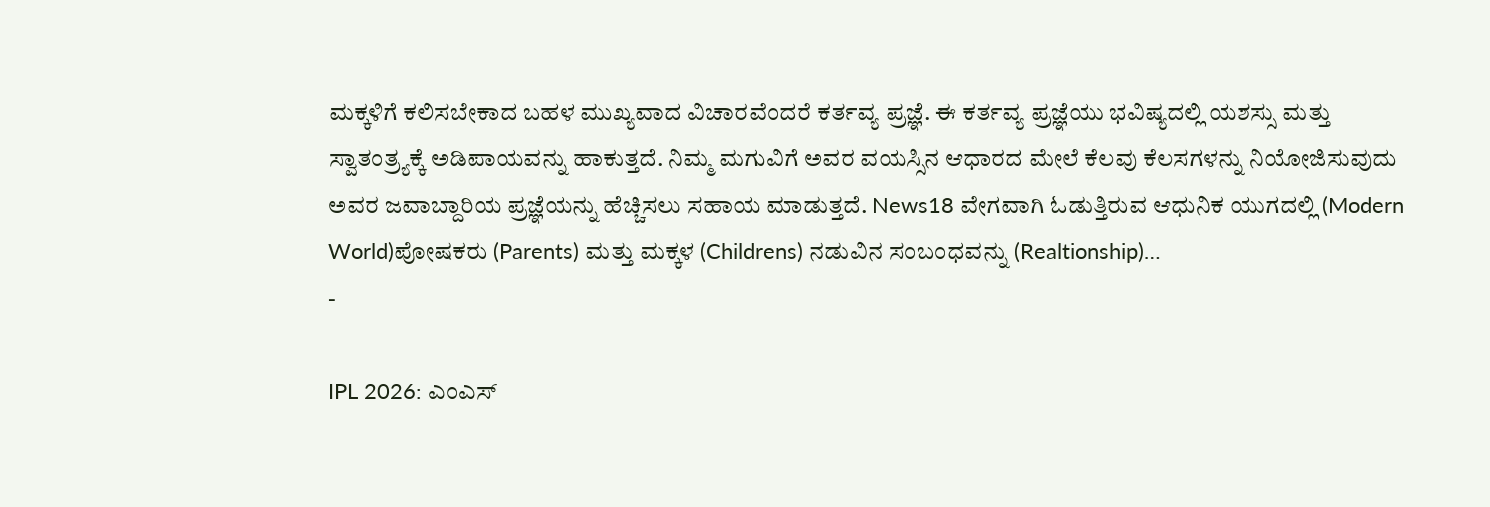ಮಕ್ಕಳಿಗೆ ಕಲಿಸಬೇಕಾದ ಬಹಳ ಮುಖ್ಯವಾದ ವಿಚಾರವೆಂದರೆ ಕರ್ತವ್ಯ ಪ್ರಜ್ಞೆ. ಈ ಕರ್ತವ್ಯ ಪ್ರಜ್ಞೆಯು ಭವಿಷ್ಯದಲ್ಲಿ ಯಶಸ್ಸು ಮತ್ತು ಸ್ವಾತಂತ್ರ್ಯಕ್ಕೆ ಅಡಿಪಾಯವನ್ನು ಹಾಕುತ್ತದೆ. ನಿಮ್ಮ ಮಗುವಿಗೆ ಅವರ ವಯಸ್ಸಿನ ಆಧಾರದ ಮೇಲೆ ಕೆಲವು ಕೆಲಸಗಳನ್ನು ನಿಯೋಜಿಸುವುದು ಅವರ ಜವಾಬ್ದಾರಿಯ ಪ್ರಜ್ಞೆಯನ್ನು ಹೆಚ್ಚಿಸಲು ಸಹಾಯ ಮಾಡುತ್ತದೆ. News18 ವೇಗವಾಗಿ ಓಡುತ್ತಿರುವ ಆಧುನಿಕ ಯುಗದಲ್ಲಿ (Modern World)ಪೋಷಕರು (Parents) ಮತ್ತು ಮಕ್ಕಳ (Childrens) ನಡುವಿನ ಸಂಬಂಧವನ್ನು (Realtionship)…
-

IPL 2026: ಎಂಎಸ್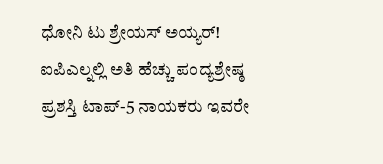ಧೋನಿ ಟು ಶ್ರೇಯಸ್ ಅಯ್ಯರ್! ಐಪಿಎಲ್ನಲ್ಲಿ ಅತಿ ಹೆಚ್ಚು ಪಂದ್ಯಶ್ರೇಷ್ಠ ಪ್ರಶಸ್ತಿ ಟಾಪ್-5 ನಾಯಕರು ಇವರೇ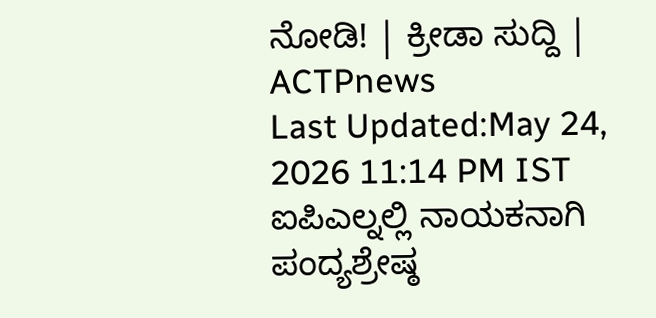ನೋಡಿ! | ಕ್ರೀಡಾ ಸುದ್ದಿ | ACTPnews
Last Updated:May 24, 2026 11:14 PM IST ಐಪಿಎಲ್ನಲ್ಲಿ ನಾಯಕನಾಗಿ ಪಂದ್ಯಶ್ರೇಷ್ಠ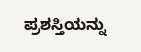ಪ್ರಶಸ್ತಿಯನ್ನು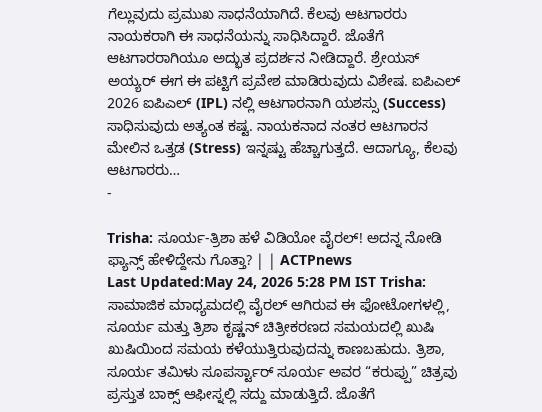ಗೆಲ್ಲುವುದು ಪ್ರಮುಖ ಸಾಧನೆಯಾಗಿದೆ. ಕೆಲವು ಆಟಗಾರರು ನಾಯಕರಾಗಿ ಈ ಸಾಧನೆಯನ್ನು ಸಾಧಿಸಿದ್ದಾರೆ. ಜೊತೆಗೆ ಆಟಗಾರರಾಗಿಯೂ ಅದ್ಭುತ ಪ್ರದರ್ಶನ ನೀಡಿದ್ದಾರೆ. ಶ್ರೇಯಸ್ ಅಯ್ಯರ್ ಈಗ ಈ ಪಟ್ಟಿಗೆ ಪ್ರವೇಶ ಮಾಡಿರುವುದು ವಿಶೇಷ. ಐಪಿಎಲ್ 2026 ಐಪಿಎಲ್ (IPL) ನಲ್ಲಿ ಆಟಗಾರನಾಗಿ ಯಶಸ್ಸು (Success) ಸಾಧಿಸುವುದು ಅತ್ಯಂತ ಕಷ್ಟ. ನಾಯಕನಾದ ನಂತರ ಆಟಗಾರನ ಮೇಲಿನ ಒತ್ತಡ (Stress) ಇನ್ನಷ್ಟು ಹೆಚ್ಚಾಗುತ್ತದೆ. ಆದಾಗ್ಯೂ, ಕೆಲವು ಆಟಗಾರರು…
-

Trisha: ಸೂರ್ಯ-ತ್ರಿಶಾ ಹಳೆ ವಿಡಿಯೋ ವೈರಲ್! ಅದನ್ನ ನೋಡಿ ಫ್ಯಾನ್ಸ್ ಹೇಳಿದ್ದೇನು ಗೊತ್ತಾ? | | ACTPnews
Last Updated:May 24, 2026 5:28 PM IST Trisha: ಸಾಮಾಜಿಕ ಮಾಧ್ಯಮದಲ್ಲಿ ವೈರಲ್ ಆಗಿರುವ ಈ ಫೋಟೋಗಳಲ್ಲಿ, ಸೂರ್ಯ ಮತ್ತು ತ್ರಿಶಾ ಕೃಷ್ಣನ್ ಚಿತ್ರೀಕರಣದ ಸಮಯದಲ್ಲಿ ಖುಷಿ ಖುಷಿಯಿಂದ ಸಮಯ ಕಳೆಯುತ್ತಿರುವುದನ್ನು ಕಾಣಬಹುದು. ತ್ರಿಶಾ, ಸೂರ್ಯ ತಮಿಳು ಸೂಪರ್ಸ್ಟಾರ್ ಸೂರ್ಯ ಅವರ “ಕರುಪ್ಪು” ಚಿತ್ರವು ಪ್ರಸ್ತುತ ಬಾಕ್ಸ್ ಆಫೀಸ್ನಲ್ಲಿ ಸದ್ದು ಮಾಡುತ್ತಿದೆ. ಜೊತೆಗೆ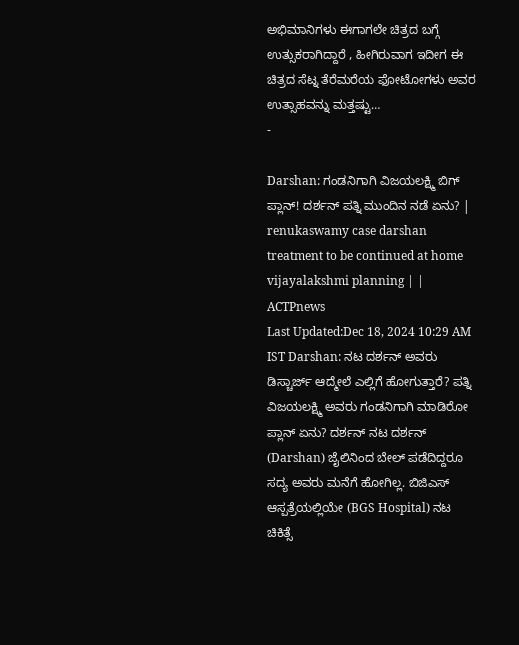ಅಭಿಮಾನಿಗಳು ಈಗಾಗಲೇ ಚಿತ್ರದ ಬಗ್ಗೆ ಉತ್ಸುಕರಾಗಿದ್ದಾರೆ , ಹೀಗಿರುವಾಗ ಇದೀಗ ಈ ಚಿತ್ರದ ಸೆಟ್ನ ತೆರೆಮರೆಯ ಫೋಟೋಗಳು ಅವರ ಉತ್ಸಾಹವನ್ನು ಮತ್ತಷ್ಟು…
-

Darshan: ಗಂಡನಿಗಾಗಿ ವಿಜಯಲಕ್ಷ್ಮಿ ಬಿಗ್ ಪ್ಲಾನ್! ದರ್ಶನ್ ಪತ್ನಿ ಮುಂದಿನ ನಡೆ ಏನು? | renukaswamy case darshan treatment to be continued at home vijayalakshmi planning | | ACTPnews
Last Updated:Dec 18, 2024 10:29 AM IST Darshan: ನಟ ದರ್ಶನ್ ಅವರು ಡಿಸ್ಚಾರ್ಜ್ ಆದ್ಮೇಲೆ ಎಲ್ಲಿಗೆ ಹೋಗುತ್ತಾರೆ? ಪತ್ನಿ ವಿಜಯಲಕ್ಷ್ಮಿ ಅವರು ಗಂಡನಿಗಾಗಿ ಮಾಡಿರೋ ಪ್ಲಾನ್ ಏನು? ದರ್ಶನ್ ನಟ ದರ್ಶನ್ (Darshan) ಜೈಲಿನಿಂದ ಬೇಲ್ ಪಡೆದಿದ್ದರೂ ಸದ್ಯ ಅವರು ಮನೆಗೆ ಹೋಗಿಲ್ಲ. ಬಿಜಿಎಸ್ ಆಸ್ಪತ್ರೆಯಲ್ಲಿಯೇ (BGS Hospital) ನಟ ಚಿಕಿತ್ಸೆ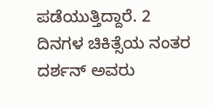ಪಡೆಯುತ್ತಿದ್ದಾರೆ. 2 ದಿನಗಳ ಚಿಕಿತ್ಸೆಯ ನಂತರ ದರ್ಶನ್ ಅವರು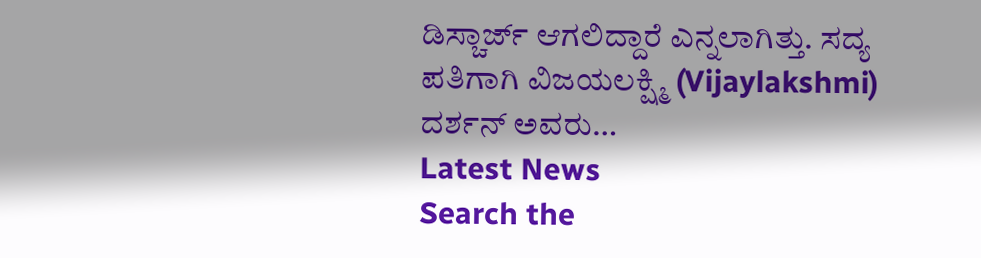ಡಿಸ್ಚಾರ್ಜ್ ಆಗಲಿದ್ದಾರೆ ಎನ್ನಲಾಗಿತ್ತು. ಸದ್ಯ ಪತಿಗಾಗಿ ವಿಜಯಲಕ್ಷ್ಮಿ (Vijaylakshmi) ದರ್ಶನ್ ಅವರು…
Latest News
Search the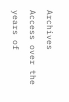Archives
Access over the years of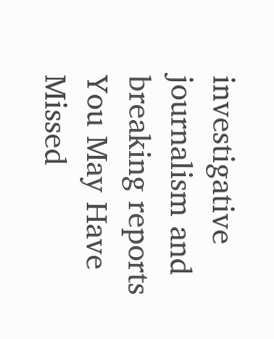investigative journalism and breaking reports
You May Have Missed